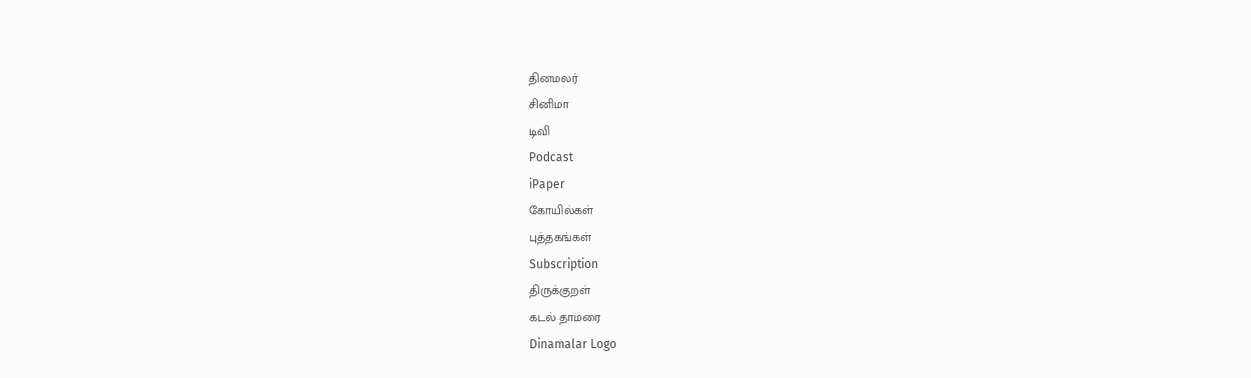தினமலர்
சினிமா
டிவி
Podcast
iPaper
கோயில்கள்
புத்தகங்கள்
Subscription
திருக்குறள்
கடல் தாமரை
Dinamalar Logo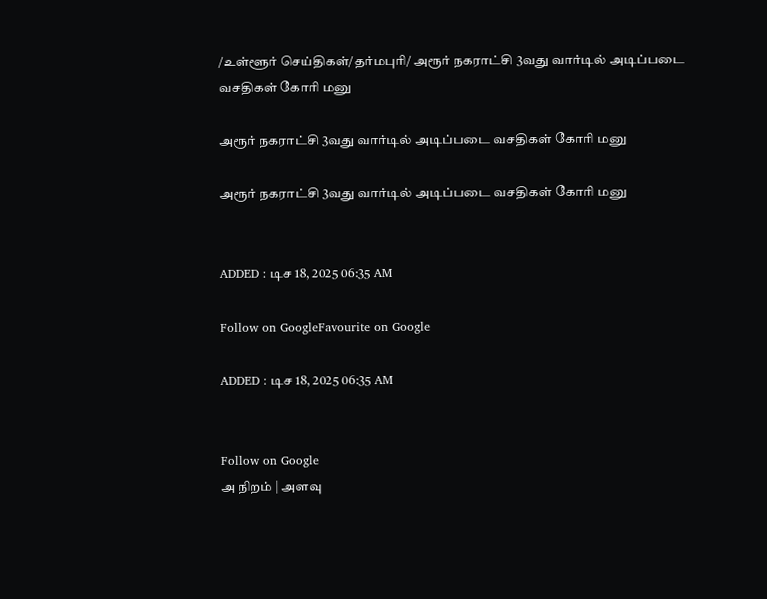/உள்ளூர் செய்திகள்/தர்மபுரி/ அரூர் நகராட்சி 3வது வார்டில் அடிப்படை வசதிகள் கோரி மனு

அரூர் நகராட்சி 3வது வார்டில் அடிப்படை வசதிகள் கோரி மனு

அரூர் நகராட்சி 3வது வார்டில் அடிப்படை வசதிகள் கோரி மனு


ADDED : டிச 18, 2025 06:35 AM

Follow on GoogleFavourite on Google

ADDED : டிச 18, 2025 06:35 AM


Follow on Google
அ நிறம் | அளவு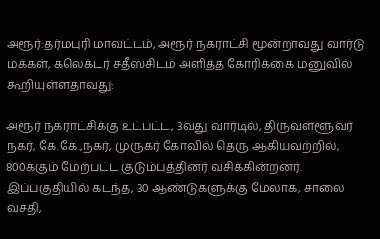அரூர்:தர்மபுரி மாவட்டம், அரூர் நகராட்சி மூன்றாவது வார்டு மக்கள், கலெக்டர் சதீஸ்சிடம் அளித்த கோரிக்கை மனுவில் கூறியுள்ளதாவது:

அரூர் நகராட்சிக்கு உட்பட்ட, 3வது வார்டில், திருவள்ளூவர் நகர், கே.கே.,நகர், முருகர் கோவில் தெரு ஆகியவற்றில், 800க்கும் மேற்பட்ட குடும்பத்தினர் வசிக்கின்றனர். இப்பகுதியில் கடந்த, 30 ஆண்டுகளுக்கு மேலாக, சாலை வசதி,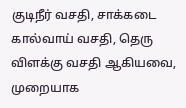குடிநீர் வசதி, சாக்கடை கால்வாய் வசதி, தெரு விளக்கு வசதி ஆகியவை, முறையாக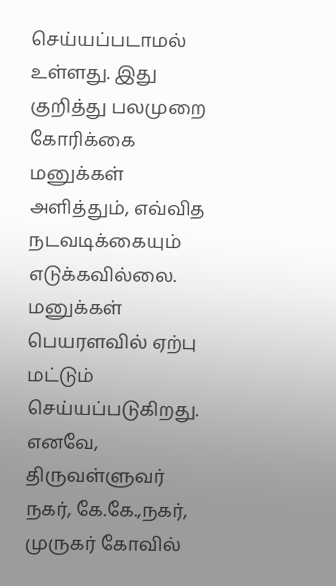செய்யப்படாமல் உள்ளது. இது குறித்து பலமுறை கோரிக்கை மனுக்கள் அளித்தும், எவ்வித நடவடிக்கையும் எடுக்கவில்லை. மனுக்கள் பெயரளவில் ஏற்பு மட்டும் செய்யப்படுகிறது. எனவே, திருவள்ளுவர் நகர், கே.கே.,நகர், முருகர் கோவில்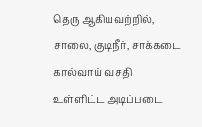தெரு ஆகியவற்றில், சாலை, குடிநீர், சாக்கடை கால்வாய் வசதி உள்ளிட்ட அடிப்படை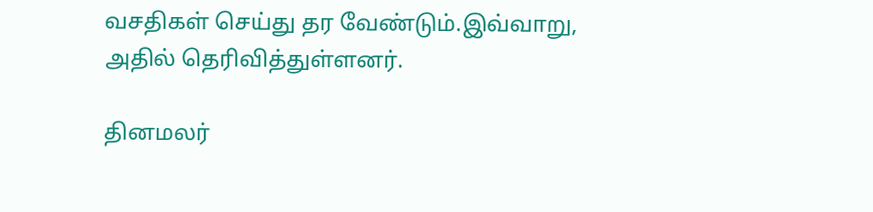வசதிகள் செய்து தர வேண்டும்.இவ்வாறு, அதில் தெரிவித்துள்ளனர்.

தினமலர்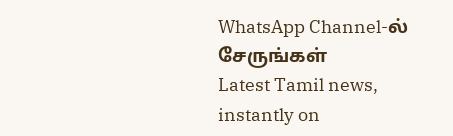WhatsApp Channel-ல் சேருங்கள்
Latest Tamil news, instantly on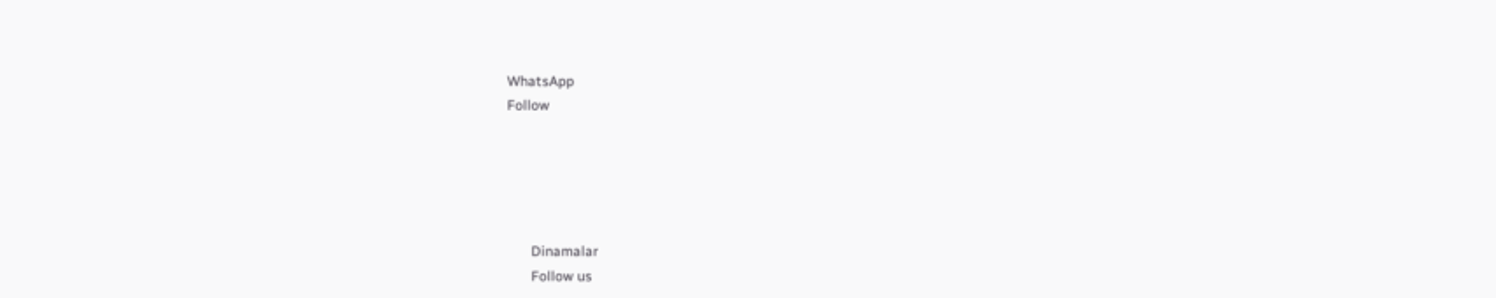WhatsApp
Follow





      Dinamalar
      Follow us